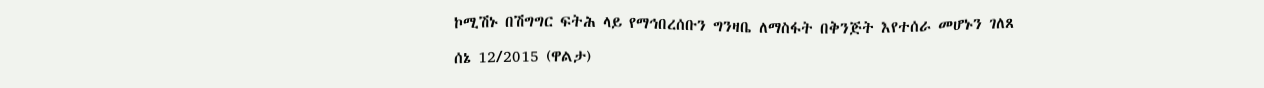ኮሚሽኑ በሽግግር ፍትሕ ላይ የማኅበረሰቡን ግንዛቤ ለማስፋት በቅንጅት እየተሰራ መሆኑን ገለጸ

ሰኔ 12/2015 (ዋልታ)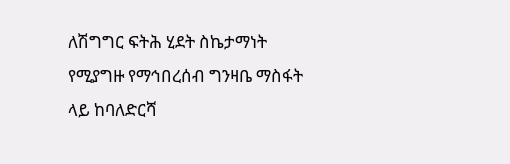ለሽግግር ፍትሕ ሂደት ስኬታማነት የሚያግዙ የማኅበረሰብ ግንዛቤ ማስፋት ላይ ከባለድርሻ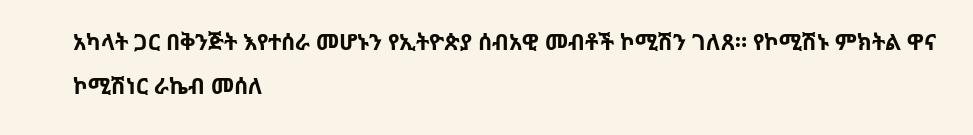አካላት ጋር በቅንጅት እየተሰራ መሆኑን የኢትዮጵያ ሰብአዊ መብቶች ኮሚሽን ገለጸ። የኮሚሽኑ ምክትል ዋና ኮሚሽነር ራኬብ መሰለ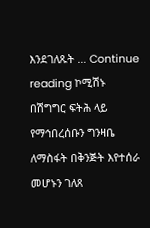እንደገለጹት … Continue reading ኮሚሽኑ በሽግግር ፍትሕ ላይ የማኅበረሰቡን ግንዛቤ ለማስፋት በቅንጅት እየተሰራ መሆኑን ገለጸ